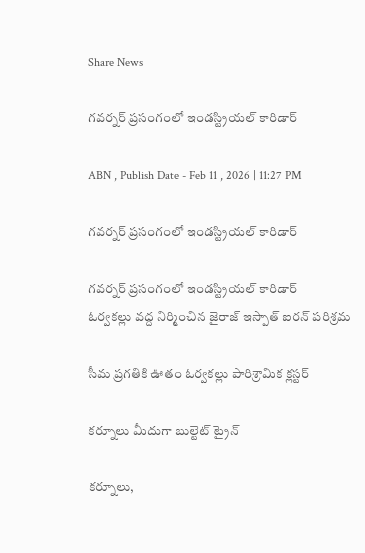Share News

గవర్నర్‌ ప్రసంగంలో ఇండస్ట్రియల్‌ కారిడార్‌

ABN , Publish Date - Feb 11 , 2026 | 11:27 PM

గవర్నర్‌ ప్రసంగంలో ఇండస్ట్రియల్‌ కారిడార్‌

గవర్నర్‌ ప్రసంగంలో ఇండస్ట్రియల్‌ కారిడార్‌
ఓర్వకల్లు వద్ద నిర్మించిన జైరాజ్‌ ఇస్పాత్‌ ఐరన్‌ పరిశ్రమ

సీమ ప్రగతికి ఊతం ఓర్వకల్లు పారిశ్రామిక క్లస్టర్‌

కర్నూలు మీదుగా బుల్టెట్‌ ట్రైన్‌

కర్నూలు,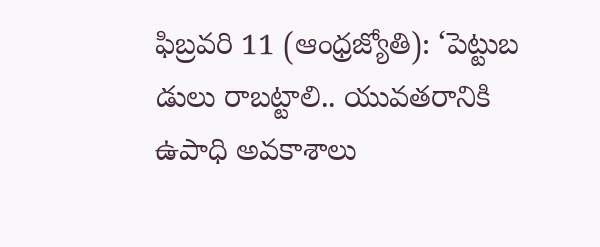ఫిబ్రవరి 11 (ఆంధ్రజ్యోతి): ‘పెట్టుబ డులు రాబట్టాలి.. యువతరానికి ఉపాధి అవకాశాలు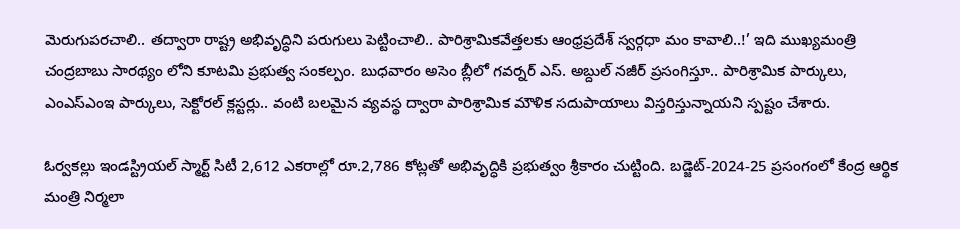మెరుగుపరచాలి.. తద్వారా రాష్ట్ర అభివృద్ధిని పరుగులు పెట్టించాలి.. పారిశ్రామికవేత్తలకు ఆంధ్రప్రదేశ్‌ స్వర్గధా మం కావాలి..!’ ఇది ముఖ్యమంత్రి చంద్రబాబు సారథ్యం లోని కూటమి ప్రభుత్వ సంకల్పం. బుధవారం అసెం బ్లీలో గవర్నర్‌ ఎస్‌. అబ్దుల్‌ నజీర్‌ ప్రసంగిస్తూ.. పారిశ్రామిక పార్కులు, ఎంఎస్‌ఎంఇ పార్కులు, సెక్టోరల్‌ క్లస్టర్లు.. వంటి బలమైన వ్యవస్థ ద్వారా పారిశ్రామిక మౌళిక సదుపాయాలు విస్తరిస్తున్నాయని స్పష్టం చేశారు.

ఓర్వకల్లు ఇండస్ట్రియల్‌ స్మార్ట్‌ సిటీ 2,612 ఎకరాల్లో రూ.2,786 కోట్లతో అభివృద్ధికి ప్రభుత్వం శ్రీకారం చుట్టింది. బడ్జెట్‌-2024-25 ప్రసంగంలో కేంద్ర ఆర్థిక మంత్రి నిర్మలా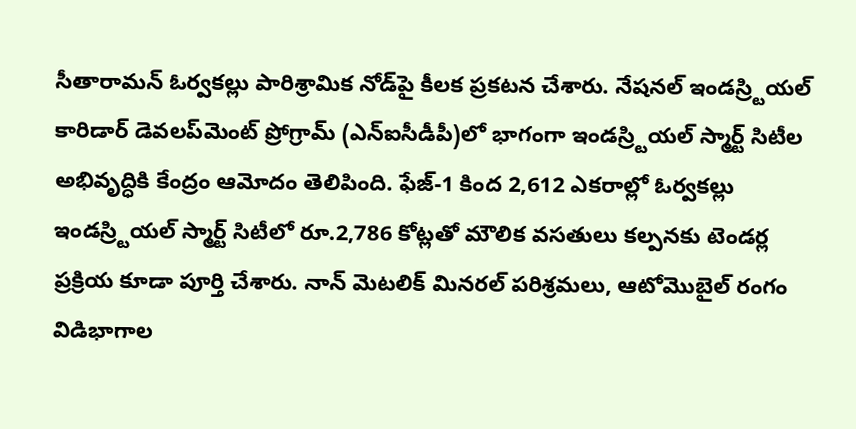సీతారామన్‌ ఓర్వకల్లు పారిశ్రామిక నోడ్‌పై కీలక ప్రకటన చేశారు. నేషనల్‌ ఇండస్ర్టియల్‌ కారిడార్‌ డెవలప్‌మెంట్‌ ప్రోగ్రామ్‌ (ఎన్‌ఐసీడీపీ)లో భాగంగా ఇండస్ర్టియల్‌ స్మార్ట్‌ సిటీల అభివృద్ధికి కేంద్రం ఆమోదం తెలిపింది. ఫేజ్‌-1 కింద 2,612 ఎకరాల్లో ఓర్వకల్లు ఇండస్ర్టియల్‌ స్మార్ట్‌ సిటీలో రూ.2,786 కోట్లతో మౌలిక వసతులు కల్పనకు టెండర్ల ప్రక్రియ కూడా పూర్తి చేశారు. నాన్‌ మెటలిక్‌ మినరల్‌ పరిశ్రమలు, ఆటోమొబైల్‌ రంగం విడిభాగాల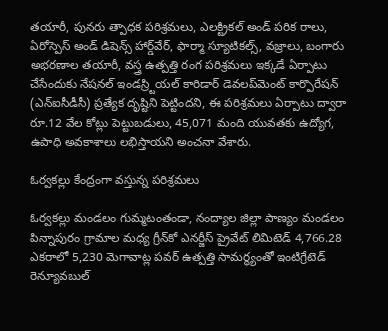తయారీ, పునరు త్పాధక పరిశ్రమలు, ఎలక్ట్రికల్‌ అండ్‌ పరిక రాలు, ఏరోస్పెస్‌ అండ్‌ డిషెన్స్‌ హార్డ్‌వేర్‌, ఫార్మా స్యూటికల్స్‌, వజ్రాలు, బంగారు అభరణాల తయారీ, వస్త్ర ఉత్పత్తి రంగ పరిశ్రమలు ఇక్కడే ఏర్పాటు చేసేందుకు నేషనల్‌ ఇండస్ర్టియల్‌ కారిడార్‌ డెవలప్‌మెంట్‌ కార్పొరేషన్‌ (ఎన్‌ఐసీడీసీ) ప్రత్యేక దృష్టిని పెట్టిందని, ఈ పరిశ్రమలు ఏర్పాటు ద్వారా రూ.12 వేల కోట్లు పెట్టుబడులు, 45,071 మంది యువతకు ఉద్యోగ, ఉపాధి అవకాశాలు లభిస్తాయని అంచనా వేశారు.

ఓర్వకల్లు కేంద్రంగా వస్తున్న పరిశ్రమలు

ఓర్వకల్లు మండలం గుమ్మటంతండా, నంద్యాల జిల్లా పాణ్యం మండలం పిన్నాపురం గ్రామాల మధ్య గ్రీన్‌కో ఎనర్జీస్‌ ప్రైవేట్‌ లిమిటెడ్‌ 4,766.28 ఎకరాలో 5,230 మెగావాట్ల పవర్‌ ఉత్పత్తి సామర్థ్యంతో ఇంటిగ్రేటెడ్‌ రెన్యూవబుల్‌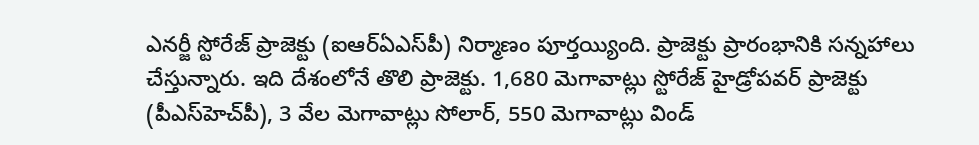ఎనర్జీ స్టోరేజ్‌ ప్రాజెక్టు (ఐఆర్‌ఏఎస్‌పీ) నిర్మాణం పూర్తయ్యింది. ప్రాజెక్టు ప్రారంభానికి సన్నహాలు చేస్తున్నారు. ఇది దేశంలోనే తొలి ప్రాజెక్టు. 1,680 మెగావాట్లు స్టోరేజ్‌ హైడ్రోపవర్‌ ప్రాజెక్టు (పీఎస్‌హెచ్‌పీ), 3 వేల మెగావాట్లు సోలార్‌, 550 మెగావాట్లు విండ్‌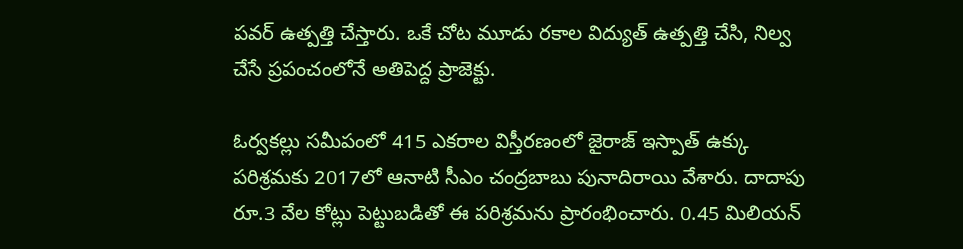పవర్‌ ఉత్పత్తి చేస్తారు. ఒకే చోట మూడు రకాల విద్యుత్‌ ఉత్పత్తి చేసి, నిల్వ చేసే ప్రపంచంలోనే అతిపెద్ద ప్రాజెక్టు.

ఓర్వకల్లు సమీపంలో 415 ఎకరాల విస్తీరణంలో జైరాజ్‌ ఇస్పాత్‌ ఉక్కు పరిశ్రమకు 2017లో ఆనాటి సీఎం చంద్రబాబు పునాదిరాయి వేశారు. దాదాపు రూ.3 వేల కోట్లు పెట్టుబడితో ఈ పరిశ్రమను ప్రారంభించారు. 0.45 మిలియన్‌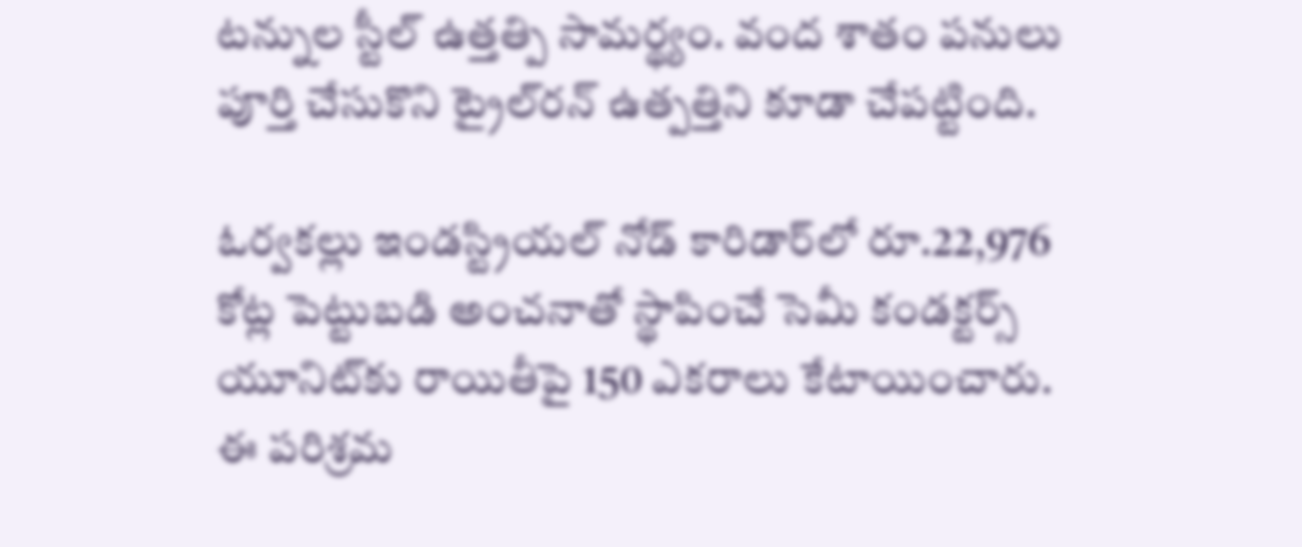టన్నుల స్టీల్‌ ఉత్తత్పి సామర్థ్యం. వంద శాతం పనులు పూర్తి చేసుకొని ట్రైల్‌రన్‌ ఉత్పత్తిని కూడా చేపట్టింది.

ఓర్వకల్లు ఇండస్ట్రియల్‌ నోడ్‌ కారిడార్‌లో రూ.22,976 కోట్ల పెట్టుబడి అంచనాతో స్థాపించే సెమీ కండక్టర్స్‌ యూనిట్‌కు రాయితీపై 150 ఎకరాలు కేటాయించారు. ఈ పరిశ్రమ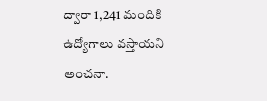ద్వారా 1,241 మందికి ఉద్యోగాలు వస్తాయని అంచనా.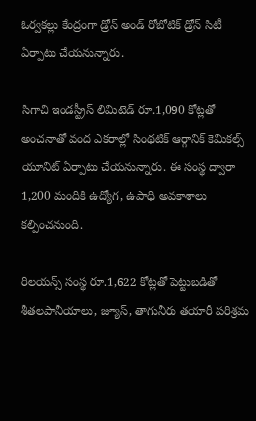ఓర్వకల్లు కేంద్రంగా డ్రోన్‌ అండ్‌ రోబోటిక్‌ డ్రోన్‌ సిటీ ఏర్పాటు చేయనున్నారు.

సిగాచి ఇండస్ట్రీస్‌ లిమిటెడ్‌ రూ.1,090 కోట్లతో అంచనాతో వంద ఎకరాల్లో సింథటిక్‌ ఆర్గానిక్‌ కెమికల్స్‌ యూనిట్‌ ఏర్పాటు చేయనున్నారు. ఈ సంస్థ ద్వారా 1,200 మందికి ఉద్యోగ, ఉపాధి అవకాశాలు కల్పించనుంది.

రిలయన్స్‌ సంస్థ రూ.1,622 కోట్లతో పెట్టుబడితో శీతలపానీయాలు, జ్యూస్‌, తాగునీరు తయారీ పరిశ్రమ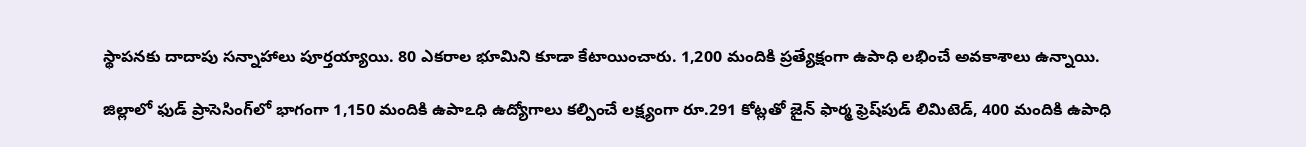స్థాపనకు దాదాపు సన్నాహాలు పూర్తయ్యాయి. 80 ఎకరాల భూమిని కూడా కేటాయించారు. 1,200 మందికి ప్రత్యేక్షంగా ఉపాధి లభించే అవకాశాలు ఉన్నాయి.

జిల్లాలో ఫుడ్‌ ప్రాసెసింగ్‌లో భాగంగా 1,150 మందికి ఉపాఽధి ఉద్యోగాలు కల్పించే లక్ష్యంగా రూ.291 కోట్లతో జైన్‌ ఫార్మ ఫ్రెష్‌పుడ్‌ లిమిటెడ్‌, 400 మందికి ఉపాధి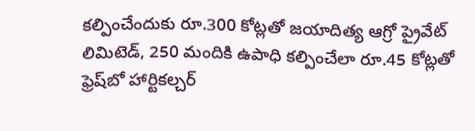కల్పించేందుకు రూ.300 కోట్లతో జయాదిత్య ఆగ్రో ప్రైవేట్‌ లిమిటెడ్‌, 250 మందికి ఉపాధి కల్పించేలా రూ.45 కోట్లతో ఫ్రెష్‌బో హార్టికల్చర్‌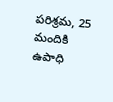పరిశ్రమ, 25 మందికి ఉపాధి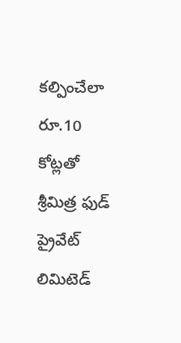కల్పించేలా రూ.10 కోట్లతో శ్రీమిత్ర ఫుడ్‌ ప్రైవేట్‌ లిమిటెడ్‌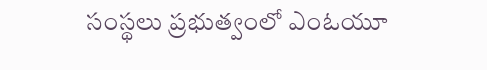సంస్థలు ప్రభుత్వంలో ఎంఓయూ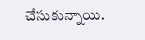చేసుకున్నాయి.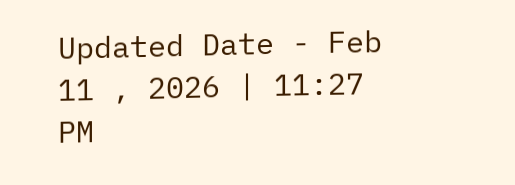Updated Date - Feb 11 , 2026 | 11:27 PM